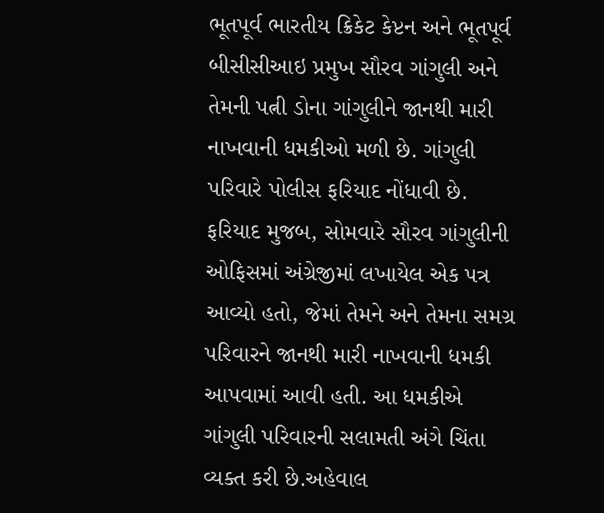ભૂતપૂર્વ ભારતીય ક્રિકેટ કેપ્ટન અને ભૂતપૂર્વ બીસીસીઆઇ પ્રમુખ સૌરવ ગાંગુલી અને તેમની પત્ની ડોના ગાંગુલીને જાનથી મારી નાખવાની ધમકીઓ મળી છે. ગાંગુલી પરિવારે પોલીસ ફરિયાદ નોંધાવી છે. ફરિયાદ મુજબ, સોમવારે સૌરવ ગાંગુલીની ઓફિસમાં અંગ્રેજીમાં લખાયેલ એક પત્ર આવ્યો હતો, જેમાં તેમને અને તેમના સમગ્ર પરિવારને જાનથી મારી નાખવાની ધમકી આપવામાં આવી હતી. આ ધમકીએ ગાંગુલી પરિવારની સલામતી અંગે ચિંતા વ્યક્ત કરી છે.અહેવાલ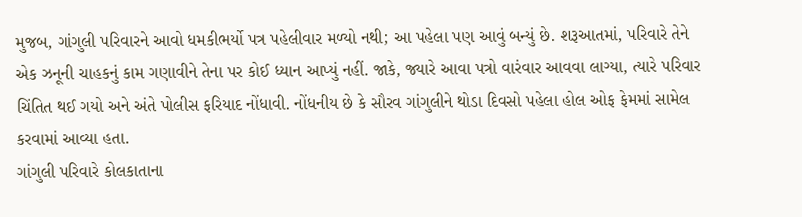મુજબ, ગાંગુલી પરિવારને આવો ધમકીભર્યો પત્ર પહેલીવાર મળ્યો નથી; આ પહેલા પણ આવું બન્યું છે. શરૂઆતમાં, પરિવારે તેને એક ઝનૂની ચાહકનું કામ ગણાવીને તેના પર કોઈ ધ્યાન આપ્યું નહીં. જાકે, જ્યારે આવા પત્રો વારંવાર આવવા લાગ્યા, ત્યારે પરિવાર ચિંતિત થઈ ગયો અને અંતે પોલીસ ફરિયાદ નોંધાવી. નોંધનીય છે કે સૌરવ ગાંગુલીને થોડા દિવસો પહેલા હોલ ઓફ ફેમમાં સામેલ કરવામાં આવ્યા હતા.
ગાંગુલી પરિવારે કોલકાતાના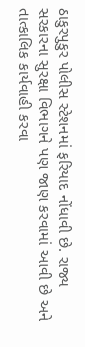ઠાકુરપુકુર પોલીસ સ્ટેશનમાં ફરિયાદ નોંધાવી છે. રાજ્ય સરકારના સુરક્ષા વિભાગને પણ જાણ કરવામાં આવી છે અને તાત્કાલિક કાર્યવાહી કરવા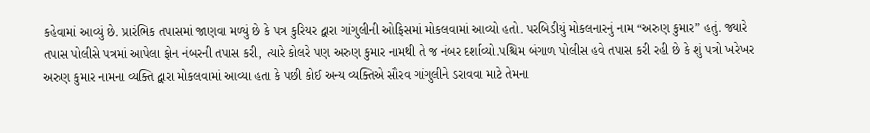કહેવામાં આવ્યું છે. પ્રારંભિક તપાસમાં જાણવા મળ્યું છે કે પત્ર કુરિયર દ્વારા ગાંગુલીની ઓફિસમાં મોકલવામાં આવ્યો હતો. પરબિડીયું મોકલનારનું નામ “અરુણ કુમાર” હતું. જ્યારે તપાસ પોલીસે પત્રમાં આપેલા ફોન નંબરની તપાસ કરી, ત્યારે કોલરે પણ અરુણ કુમાર નામથી તે જ નંબર દર્શાવ્યો.પશ્ચિમ બંગાળ પોલીસ હવે તપાસ કરી રહી છે કે શું પત્રો ખરેખર અરુણ કુમાર નામના વ્યક્તિ દ્વારા મોકલવામાં આવ્યા હતા કે પછી કોઈ અન્ય વ્યક્તિએ સૌરવ ગાંગુલીને ડરાવવા માટે તેમના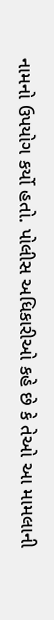નામનો ઉપયોગ કર્યો હતો. પોલીસ અધિકારીઓ કહે છે કે તેઓ આ મામલાની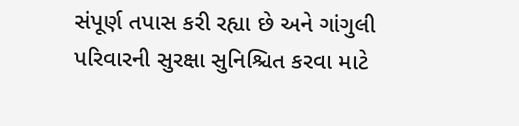સંપૂર્ણ તપાસ કરી રહ્યા છે અને ગાંગુલી પરિવારની સુરક્ષા સુનિશ્ચિત કરવા માટે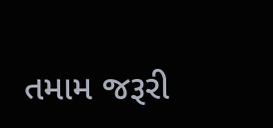તમામ જરૂરી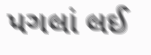પગલાં લઈ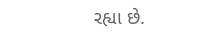રહ્યા છે.